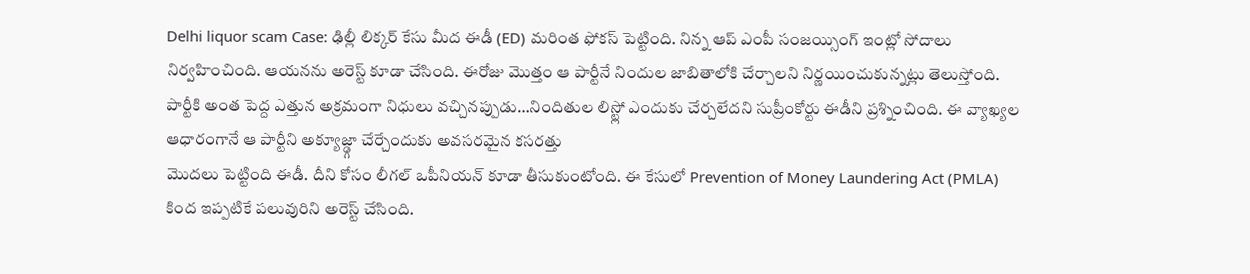Delhi liquor scam Case: ఢిల్లీ లిక్కర్ కేసు మీద ఈడీ (ED) మరింత ఫోకస్ పెట్టింది. నిన్న ఆప్ ఎంపీ సంజయ్సింగ్ ఇంట్లో సోదాలు నిర్వహించింది. ఆయనను అరెస్ట్ కూడా చేసింది. ఈరోజు మొత్తం ఆ పార్టీనే నిందుల జాబితాలోకి చేర్చాలని నిర్ణయించుకున్నట్లు తెలుస్తోంది. పార్టీకి అంత పెద్ద ఎత్తున అక్రమంగా నిధులు వచ్చినప్పుడు…నిందితుల లిస్ట్లో ఎందుకు చేర్చలేదని సుప్రీంకోర్టు ఈడీని ప్రశ్నించింది. ఈ వ్యాఖ్యల ఆధారంగానే ఆ పార్టీని అక్యూజ్డ్గా చేర్చేందుకు అవసరమైన కసరత్తు
మొదలు పెట్టింది ఈడీ. దీని కోసం లీగల్ ఒపీనియన్ కూడా తీసుకుంటోంది. ఈ కేసులో Prevention of Money Laundering Act (PMLA) కింద ఇప్పటికే పలువురిని అరెస్ట్ చేసింది.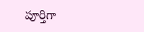పూర్తిగా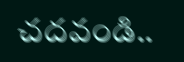చదవండి..